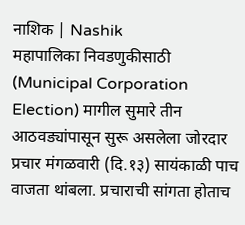नाशिक | Nashik
महापालिका निवडणुकीसाठी (Municipal Corporation Election) मागील सुमारे तीन आठवड्यांपासून सुरू असलेला जोरदार प्रचार मंगळवारी (दि.१३) सायंकाळी पाच वाजता थांबला. प्रचाराची सांगता होताच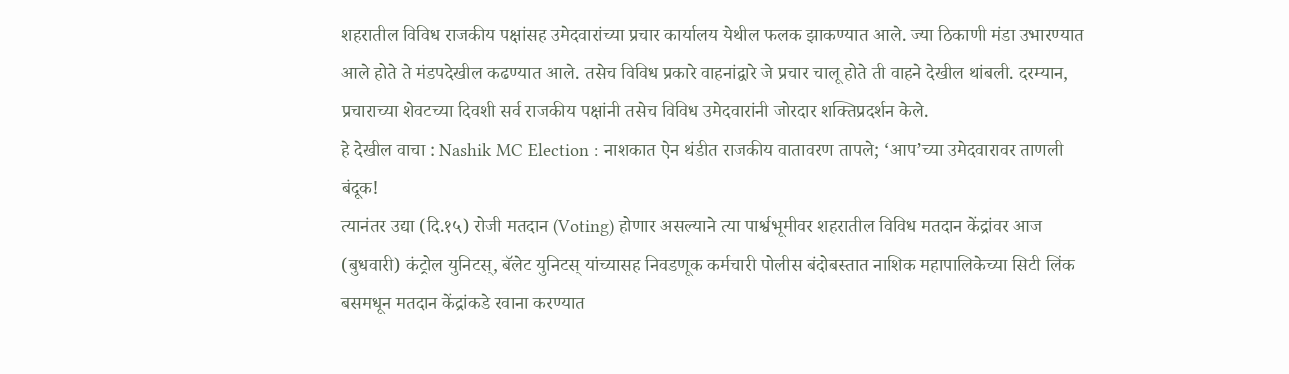शहरातील विविध राजकीय पक्षांसह उमेदवारांच्या प्रचार कार्यालय येथील फलक झाकण्यात आले. ज्या ठिकाणी मंडा उभारण्यात आले होते ते मंडपदेखील कढण्यात आले. तसेच विविध प्रकारे वाहनांद्वारे जे प्रचार चालू होते ती वाहने देखील थांबली. दरम्यान, प्रचाराच्या शेवटच्या दिवशी सर्व राजकीय पक्षांनी तसेच विविध उमेदवारांनी जोरदार शक्तिप्रदर्शन केले.
हे देखील वाचा : Nashik MC Election : नाशकात ऐन थंडीत राजकीय वातावरण तापले; ‘आप’च्या उमेदवारावर ताणली बंदूक!
त्यानंतर उद्या (दि.१५) रोजी मतदान (Voting) होणार असल्याने त्या पार्श्वभूमीवर शहरातील विविध मतदान केंद्रांवर आज (बुधवारी) कंट्रोल युनिटस्, बॅलेट युनिटस् यांच्यासह निवडणूक कर्मचारी पोलीस बंदोबस्तात नाशिक महापालिकेच्या सिटी लिंक बसमधून मतदान केंद्रांकडे रवाना करण्यात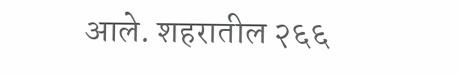आले. शहरातील २६६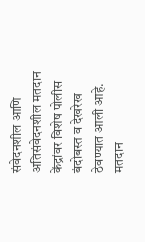संवेदनशील आणि अतिसंवेदनशील मतदान केंद्रांवर विशेष पोलीस बंदोबस्त व देखरेख ठेवण्यात आली आहे. मतदान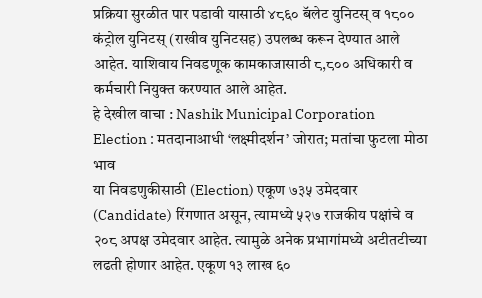प्रक्रिया सुरळीत पार पडावी यासाठी ४८६० बॅलेट युनिटस् व १८०० कंट्रोल युनिटस् (राखीव युनिटसह) उपलब्ध करून देण्यात आले आहेत. याशिवाय निवडणूक कामकाजासाठी ८,८०० अधिकारी व कर्मचारी नियुक्त करण्यात आले आहेत.
हे देखील वाचा : Nashik Municipal Corporation Election : मतदानाआधी ‘लक्ष्मीदर्शन’ जोरात; मतांचा फुटला मोठा भाव
या निवडणुकीसाठी (Election) एकूण ७३५ उमेदवार (Candidate) रिंगणात असून, त्यामध्ये ५२७ राजकीय पक्षांचे व २०८ अपक्ष उमेदवार आहेत. त्यामुळे अनेक प्रभागांमध्ये अटीतटीच्या लढती होणार आहेत. एकूण १३ लाख ६०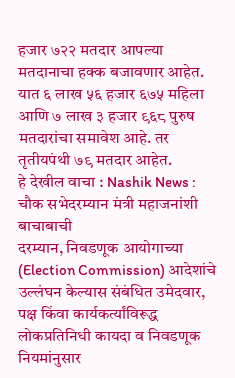हजार ७२२ मतदार आपल्या मतदानाचा हक्क बजावणार आहेत. यात ६ लाख ५६ हजार ६७५ महिला आणि ७ लाख ३ हजार ९६८ पुरुष मतदारांचा समावेश आहे. तर तृतीयपंथी ७९ मतदार आहेत.
हे देखील वाचा : Nashik News : चौक सभेदरम्यान मंत्री महाजनांशी बाचाबाची
दरम्यान, निवडणूक आयोगाच्या (Election Commission) आदेशांचे उल्लंघन केल्यास संबंधित उमेदवार, पक्ष किंवा कार्यकर्त्यांविरूद्ध लोकप्रतिनिधी कायदा व निवडणूक नियमांनुसार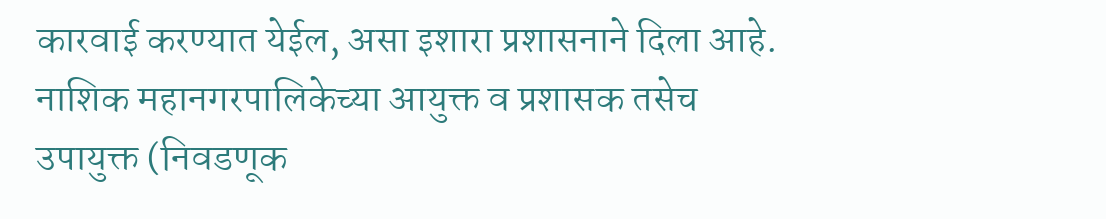कारवाई करण्यात येईल, असा इशारा प्रशासनाने दिला आहे. नाशिक महानगरपालिकेच्या आयुक्त व प्रशासक तसेच उपायुक्त (निवडणूक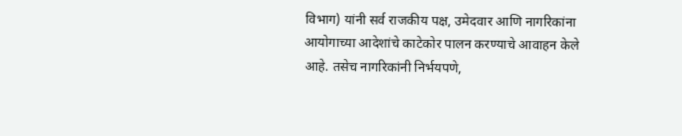विभाग) यांनी सर्व राजकीय पक्ष, उमेदवार आणि नागरिकांना आयोगाच्या आदेशांचे काटेकोर पालन करण्याचे आवाहन केले आहे. तसेच नागरिकांनी निर्भयपणे,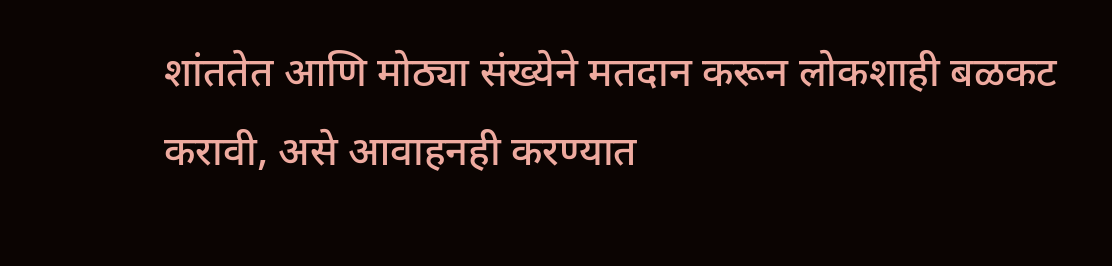शांततेत आणि मोठ्या संख्येने मतदान करून लोकशाही बळकट करावी, असे आवाहनही करण्यात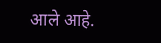आले आहे.